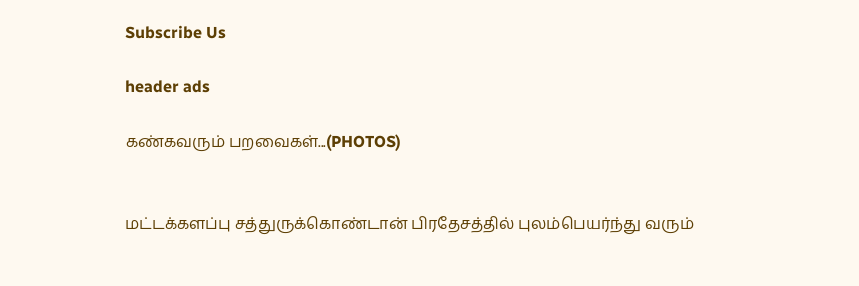Subscribe Us

header ads

கண்கவரும் பறவைகள்...(PHOTOS)


மட்டக்களப்பு சத்துருக்கொண்டான் பிரதேசத்தில் புலம்பெயர்ந்து வரும்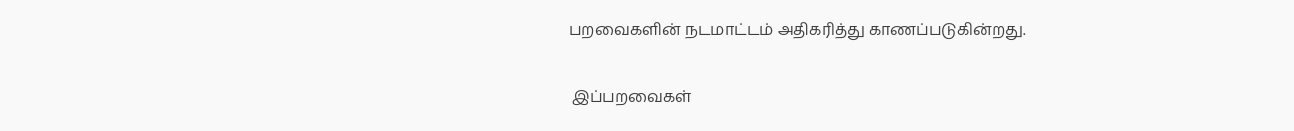பறவைகளின் நடமாட்டம் அதிகரித்து காணப்படுகின்றது.

 இப்பறவைகள்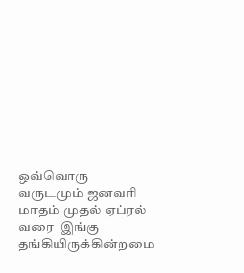ஒவ்வொரு வருடமும் ஜனவரி மாதம் முதல் ஏப்ரல் வரை  இங்கு தங்கியிருக்கின்றமை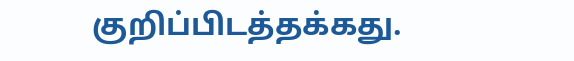குறிப்பிடத்தக்கது.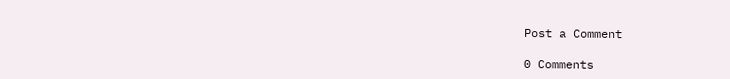Post a Comment

0 Comments